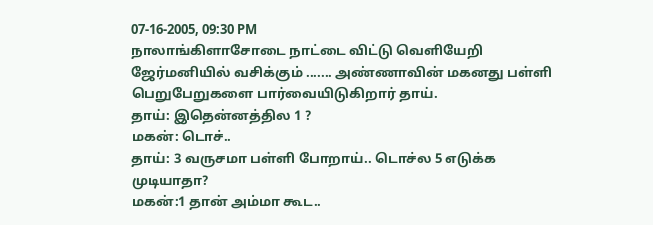07-16-2005, 09:30 PM
நாலாங்கிளாசோடை நாட்டை விட்டு வெளியேறி ஜேர்மனியில் வசிக்கும் ....... அண்ணாவின் மகனது பள்ளி பெறுபேறுகளை பார்வையிடுகிறார் தாய்.
தாய்: இதென்னத்தில 1 ?
மகன்: டொச்..
தாய்: 3 வருசமா பள்ளி போறாய்.. டொச்ல 5 எடுக்க முடியாதா?
மகன்:1 தான் அம்மா கூட..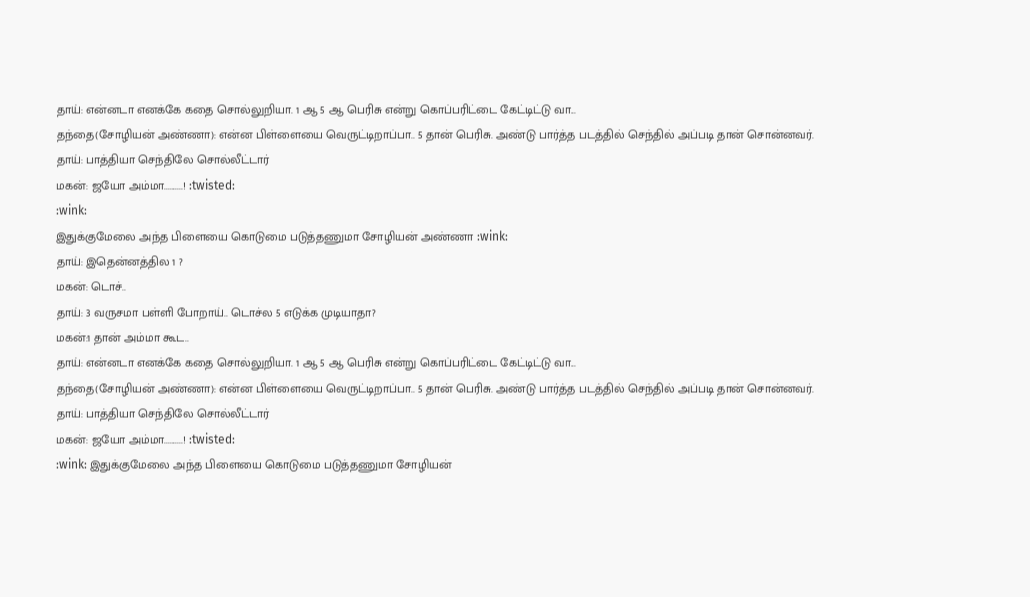தாய்: என்னடா எனக்கே கதை சொல்லுறியா. 1 ஆ 5 ஆ பெரிசு என்று கொப்பரிட்டை கேட்டிட்டு வா...
தந்தை(சோழியன் அண்ணா): என்ன பிள்ளையை வெருட்டிறாப்பா.. 5 தான் பெரிசு. அண்டு பார்த்த படத்தில் செந்தில் அப்படி தான் சொன்னவர்.
தாய்: பாத்தியா செந்திலே சொல்லீட்டார்
மகன்: ஜயோ அம்மா..........! :twisted:
:wink:
இதுக்குமேலை அந்த பிளையை கொடுமை படுத்தணுமா சோழியன் அண்ணா :wink:
தாய்: இதென்னத்தில 1 ?
மகன்: டொச்..
தாய்: 3 வருசமா பள்ளி போறாய்.. டொச்ல 5 எடுக்க முடியாதா?
மகன்:1 தான் அம்மா கூட..
தாய்: என்னடா எனக்கே கதை சொல்லுறியா. 1 ஆ 5 ஆ பெரிசு என்று கொப்பரிட்டை கேட்டிட்டு வா...
தந்தை(சோழியன் அண்ணா): என்ன பிள்ளையை வெருட்டிறாப்பா.. 5 தான் பெரிசு. அண்டு பார்த்த படத்தில் செந்தில் அப்படி தான் சொன்னவர்.
தாய்: பாத்தியா செந்திலே சொல்லீட்டார்
மகன்: ஜயோ அம்மா..........! :twisted:
:wink: இதுக்குமேலை அந்த பிளையை கொடுமை படுத்தணுமா சோழியன்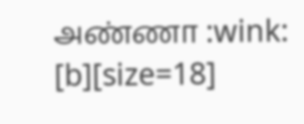அண்ணா :wink:
[b][size=18]